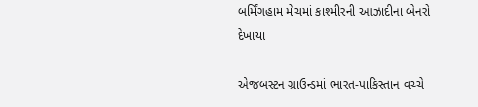બર્મિંગહામ મેચમાં કાશ્મીરની આઝાદીના બેનરો દેખાયા

એજબસ્ટન ગ્રાઉન્ડમાં ભારત-પાકિસ્તાન વચ્ચે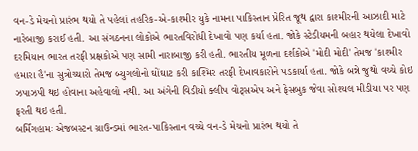વન-ડે મેચનો પ્રારંભ થયો તે પહેલાં તહરિક-એ-કાશ્મીર યુકે નામના પાકિસ્તાન પ્રેરિત જૂથ દ્વારા કાશ્મીરની આઝાદી માટે નારેબાજી કરાઈ હતી. આ સંગઠનના લોકોએ ભારતવિરોધી દેખાવો પણ કર્યા હતા. જોકે સ્ટેડીયમની બહાર થયેલા દેખાવો દરમિયાન ભારત તરફી પ્રક્ષકોએ પણ સામી નારાબાજી કરી હતી. ભારતીય મૂળના દર્શકોએ 'મોદી મોદી' તેમજ 'કાશ્મીર હમારા હૈ'ના સુત્રોચ્ચારો તેમજ બ્યુગલોનો ઘોંઘાટ કરી કાશ્મિર તરફી દેખાવકારોને પડકાર્યા હતા. જોકે બન્ને જુથો વચ્ચે કોઇ ઝપાઝપી થઇ હોવાના અહેવાલો નથી. આ અંગેની વિડીયો ક્લીપ વોટ્સએપ અને ફેસબુક જેવા સોશ્યલ મીડીયા પર પણ ફરતી થઇ હતી.
બર્મિંગહામઃ એજબસ્ટન ગ્રાઉન્ડમાં ભારત-પાકિસ્તાન વચ્ચે વન-ડે મેચનો પ્રારંભ થયો તે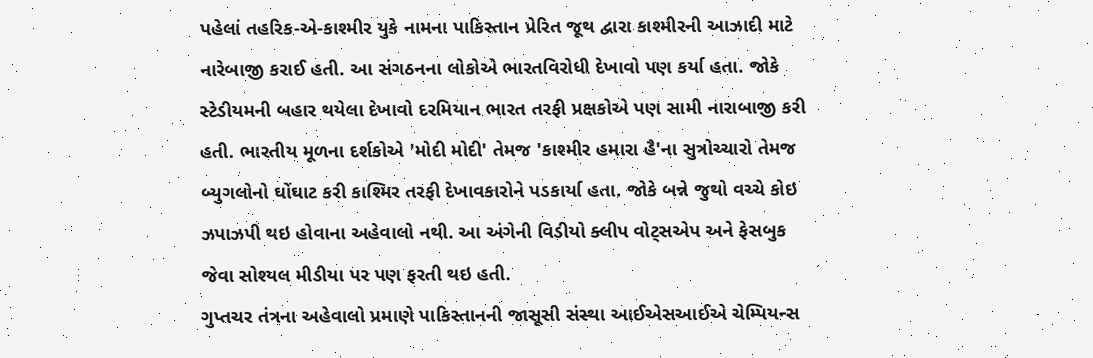પહેલાં તહરિક-એ-કાશ્મીર યુકે નામના પાકિસ્તાન પ્રેરિત જૂથ દ્વારા કાશ્મીરની આઝાદી માટે નારેબાજી કરાઈ હતી. આ સંગઠનના લોકોએ ભારતવિરોધી દેખાવો પણ કર્યા હતા. જોકે સ્ટેડીયમની બહાર થયેલા દેખાવો દરમિયાન ભારત તરફી પ્રક્ષકોએ પણ સામી નારાબાજી કરી હતી. ભારતીય મૂળના દર્શકોએ 'મોદી મોદી' તેમજ 'કાશ્મીર હમારા હૈ'ના સુત્રોચ્ચારો તેમજ બ્યુગલોનો ઘોંઘાટ કરી કાશ્મિર તરફી દેખાવકારોને પડકાર્યા હતા. જોકે બન્ને જુથો વચ્ચે કોઇ ઝપાઝપી થઇ હોવાના અહેવાલો નથી. આ અંગેની વિડીયો ક્લીપ વોટ્સએપ અને ફેસબુક જેવા સોશ્યલ મીડીયા પર પણ ફરતી થઇ હતી.
ગુપ્તચર તંત્રના અહેવાલો પ્રમાણે પાકિસ્તાનની જાસૂસી સંસ્થા આઈએસઆઈએ ચેમ્પિયન્સ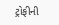ટ્રોફીની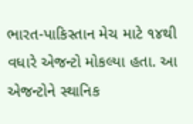ભારત-પાકિસ્તાન મેચ માટે ૧૪થી વધારે એજન્ટો મોકલ્યા હતા. આ એજન્ટોને સ્થાનિક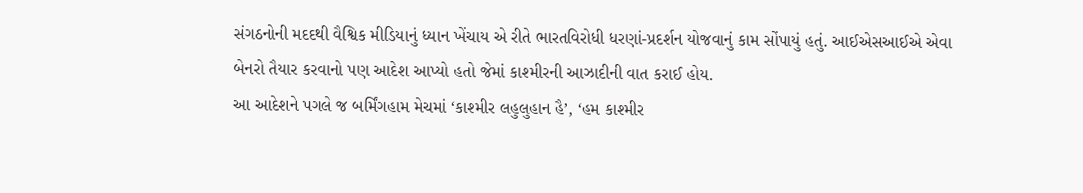સંગઠનોની મદદથી વૈશ્વિક મીડિયાનું ધ્યાન ખેંચાય એ રીતે ભારતવિરોધી ધરણાં-પ્રદર્શન યોજવાનું કામ સોંપાયું હતું. આઈએસઆઈએ એવા બેનરો તૈયાર કરવાનો પણ આદેશ આપ્યો હતો જેમાં કાશ્મીરની આઝાદીની વાત કરાઈ હોય.
આ આદેશને પગલે જ બર્મિંગહામ મેચમાં ‘કાશ્મીર લહુલુહાન હૈ’, ‘હમ કાશ્મીર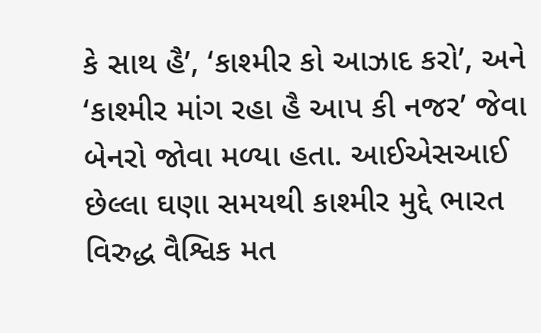કે સાથ હૈ’, ‘કાશ્મીર કો આઝાદ કરો’, અને ‘કાશ્મીર માંગ રહા હૈ આપ કી નજર’ જેવા બેનરો જોવા મળ્યા હતા. આઈએસઆઈ છેલ્લા ઘણા સમયથી કાશ્મીર મુદ્દે ભારત વિરુદ્ધ વૈશ્વિક મત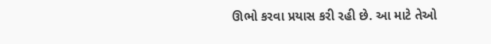ઊભો કરવા પ્રયાસ કરી રહી છે. આ માટે તેઓ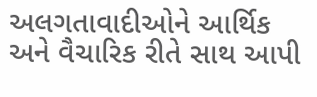અલગતાવાદીઓને આર્થિક અને વૈચારિક રીતે સાથ આપી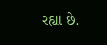રહ્યા છે.